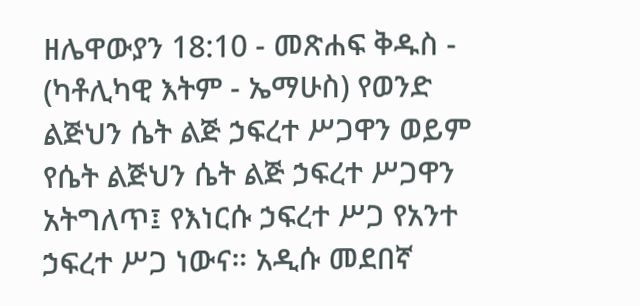ዘሌዋውያን 18:10 - መጽሐፍ ቅዱስ - (ካቶሊካዊ እትም - ኤማሁስ) የወንድ ልጅህን ሴት ልጅ ኃፍረተ ሥጋዋን ወይም የሴት ልጅህን ሴት ልጅ ኃፍረተ ሥጋዋን አትግለጥ፤ የእነርሱ ኃፍረተ ሥጋ የአንተ ኃፍረተ ሥጋ ነውና። አዲሱ መደበኛ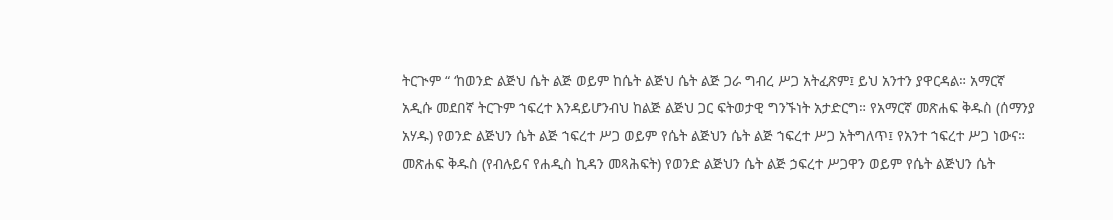ትርጒም “ ‘ከወንድ ልጅህ ሴት ልጅ ወይም ከሴት ልጅህ ሴት ልጅ ጋራ ግብረ ሥጋ አትፈጽም፤ ይህ አንተን ያዋርዳል። አማርኛ አዲሱ መደበኛ ትርጉም ኀፍረተ እንዳይሆንብህ ከልጅ ልጅህ ጋር ፍትወታዊ ግንኙነት አታድርግ። የአማርኛ መጽሐፍ ቅዱስ (ሰማንያ አሃዱ) የወንድ ልጅህን ሴት ልጅ ኀፍረተ ሥጋ ወይም የሴት ልጅህን ሴት ልጅ ኀፍረተ ሥጋ አትግለጥ፤ የአንተ ኀፍረተ ሥጋ ነውና። መጽሐፍ ቅዱስ (የብሉይና የሐዲስ ኪዳን መጻሕፍት) የወንድ ልጅህን ሴት ልጅ ኃፍረተ ሥጋዋን ወይም የሴት ልጅህን ሴት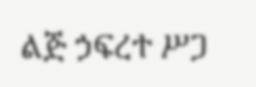ልጅ ኃፍረተ ሥጋ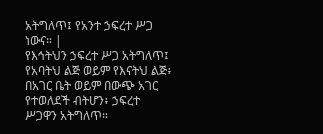አትግለጥ፤ የአንተ ኃፍረተ ሥጋ ነውና። |
የእኅትህን ኃፍረተ ሥጋ አትግለጥ፤ የአባትህ ልጅ ወይም የእናትህ ልጅ፥ በአገር ቤት ወይም በውጭ አገር የተወለደች ብትሆን፥ ኃፍረተ ሥጋዋን አትግለጥ።